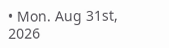• Mon. Aug 31st, 2026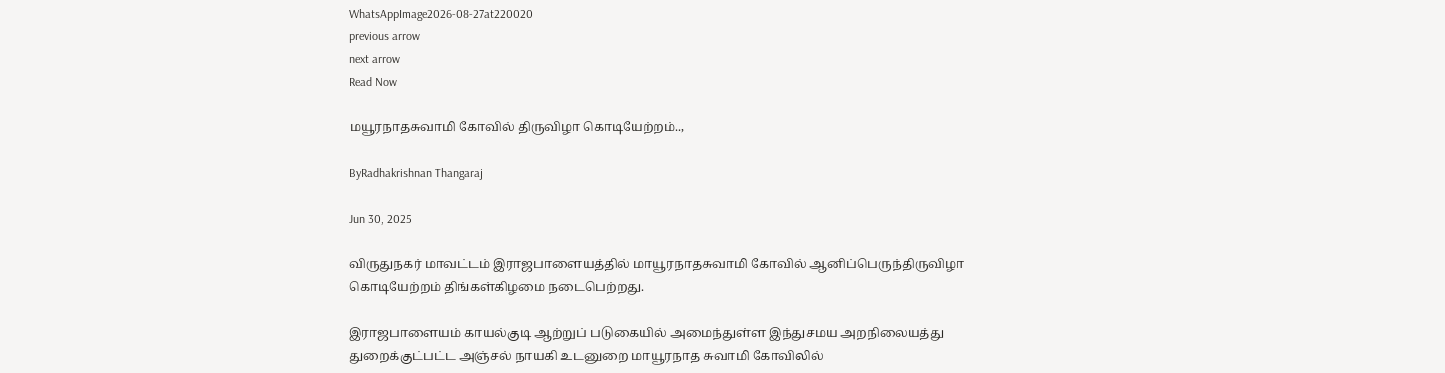WhatsAppImage2026-08-27at220020
previous arrow
next arrow
Read Now

மயூரநாதசுவாமி கோவில் திருவிழா கொடியேற்றம்..,

ByRadhakrishnan Thangaraj

Jun 30, 2025

விருதுநகர் மாவட்டம் இராஜபாளையத்தில் மாயூரநாதசுவாமி கோவில் ஆனிப்பெருந்திருவிழா கொடியேற்றம் திங்கள்கிழமை நடைபெற்றது.

இராஜபாளையம் காயல்குடி ஆற்றுப் படுகையில் அமைந்துள்ள இந்துசமய அறநிலையத்து துறைக்குட்பட்ட அஞ்சல் நாயகி உடனுறை மாயூரநாத சுவாமி கோவிலில்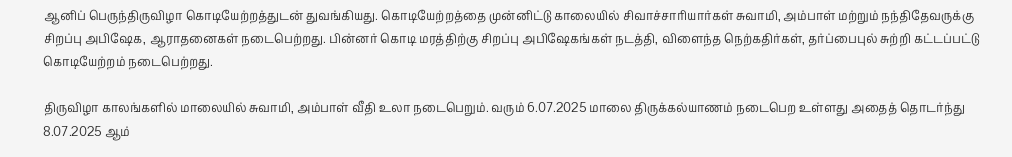ஆனிப் பெருந்திருவிழா கொடியேற்றத்துடன் துவங்கியது. கொடியேற்றத்தை முன்னிட்டு காலையில் சிவாச்சாரியார்கள் சுவாமி, அம்பாள் மற்றும் நந்திதேவருக்கு சிறப்பு அபிஷேக, ஆராதனைகள் நடைபெற்றது. பின்னர் கொடி மரத்திற்கு சிறப்பு அபிஷேகங்கள் நடத்தி, விளைந்த நெற்கதிர்கள், தர்ப்பைபுல் சுற்றி கட்டப்பட்டு கொடியேற்றம் நடைபெற்றது.

திருவிழா காலங்களில் மாலையில் சுவாமி, அம்பாள் வீதி உலா நடைபெறும். வரும் 6.07.2025 மாலை திருக்கல்யாணம் நடைபெற உள்ளது அதைத் தொடர்ந்து 8.07.2025 ஆம்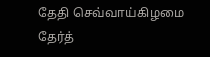தேதி செவ்வாய்கிழமை தேர்த்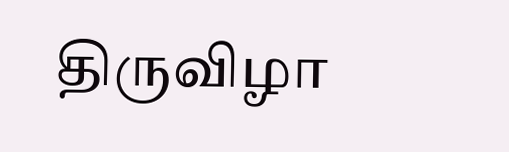திருவிழா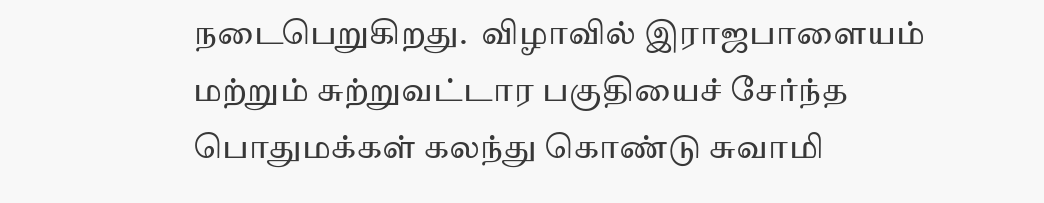நடைபெறுகிறது.  விழாவில் இராஜபாளையம் மற்றும் சுற்றுவட்டார பகுதியைச் சேர்ந்த பொதுமக்கள் கலந்து கொண்டு சுவாமி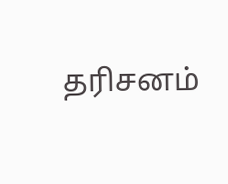தரிசனம்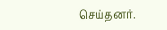செய்தனர்.